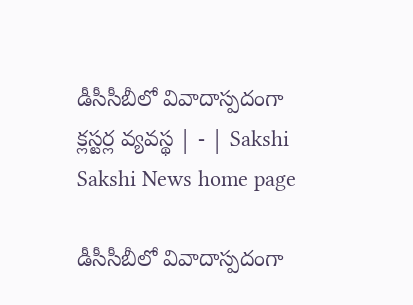డీసీసీబీలో వివాదాస్పదంగా క్లస్టర్ల వ్యవస్థ | - | Sakshi
Sakshi News home page

డీసీసీబీలో వివాదాస్పదంగా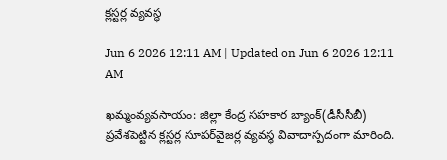క్లస్టర్ల వ్యవస్థ

Jun 6 2026 12:11 AM | Updated on Jun 6 2026 12:11 AM

ఖమ్మంవ్యవసాయం: జిల్లా కేంద్ర సహకార బ్యాంక్‌(డీసీసీబీ) ప్రవేశపెట్టిన క్లస్టర్ల సూపర్‌వైజర్ల వ్యవస్థ వివాదాస్పదంగా మారింది.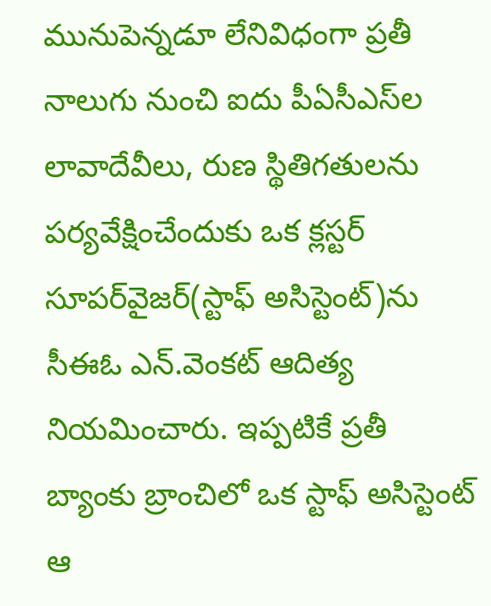మునుపెన్నడూ లేనివిధంగా ప్రతీ నాలుగు నుంచి ఐదు పీఏసీఎస్‌ల లావాదేవీలు, రుణ స్థితిగతులను పర్యవేక్షించేందుకు ఒక క్లస్టర్‌ సూపర్‌వైజర్‌(స్టాఫ్‌ అసిస్టెంట్‌)ను సీఈఓ ఎన్‌.వెంకట్‌ ఆదిత్య నియమించారు. ఇప్పటికే ప్రతీ బ్యాంకు బ్రాంచిలో ఒక స్టాఫ్‌ అసిస్టెంట్‌ ఆ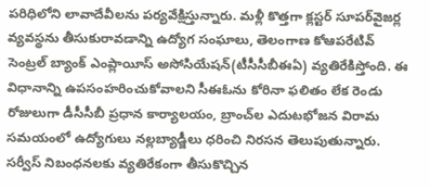పరిధిలోని లావాదేవీలను పర్యవేక్షిస్తున్నారు. మళ్లీ కొత్తగా క్లస్టర్‌ సూపర్‌వైజర్ల వ్యవస్థను తీసుకురావడాన్ని ఉద్యోగ సంఘాలు, తెలంగాణ కోఆపరేటివ్‌ సెంట్రల్‌ బ్యాంక్‌ ఎంప్లాయీస్‌ అసోసియేషన్‌(టీసీసీబీఈఏ) వ్యతిరేకిస్తోంది. ఈ విధానాన్ని ఉపసంహరించుకోవాలని సీఈఓను కోరినా ఫలితం లేక రెండు రోజులుగా డీసీసీబీ ప్రధాన కార్యాలయం, బ్రాంచ్‌ల ఎదుటభోజన విరామ సమయంలో ఉద్యోగులు నల్లబ్యాడ్జీలు ధరించి నిరసన తెలుపుతున్నారు. సర్వీస్‌ నిబంధనలకు వ్యతిరేకంగా తీసుకొచ్చిన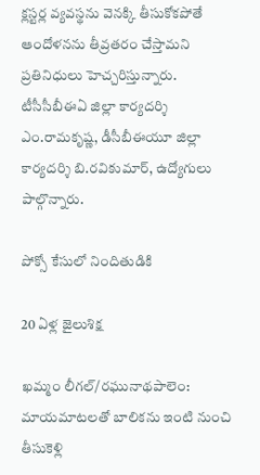క్లస్టర్ల వ్యవస్థను వెనక్కి తీసుకోకపోతే ఆందోళనను తీవ్రతరం చేస్తామని ప్రతినిధులు హెచ్చరిస్తున్నారు. టీసీసీబీఈఏ జిల్లా కార్యదర్శి ఎం.రామకృష్ణ, డీసీబీఈయూ జిల్లా కార్యదర్శి బి.రవికుమార్‌, ఉద్యోగులు పాల్గొన్నారు.

పోక్సో కేసులో నిందితుడికి

20 ఏళ్ల జైలుశిక్ష

ఖమ్మం లీగల్‌/రఘునాథపాలెం: మాయమాటలతో బాలికను ఇంటి నుంచి తీసుకెళ్లి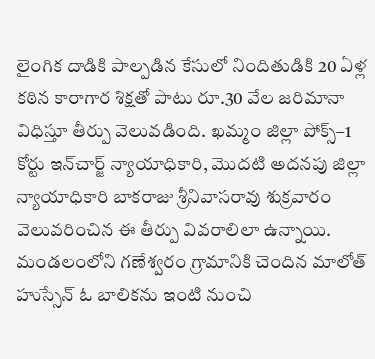లైంగిక దాడికి పాల్పడిన కేసులో నిందితుడికి 20 ఏళ్ల కఠిన కారాగార శిక్షతో పాటు రూ.30 వేల జరిమానా విధిస్తూ తీర్పు వెలువడింది. ఖమ్మం జిల్లా పోక్స్‌–1 కోర్టు ఇన్‌చార్జ్‌ న్యాయాధికారి, మొదటి అదనపు జిల్లా న్యాయాధికారి బాకరాజు శ్రీనివాసరావు శుక్రవారం వెలువరించిన ఈ తీర్పు వివరాలిలా ఉన్నాయి. మండలంలోని గణేశ్వరం గ్రామానికి చెందిన మాలోత్‌ హుస్సేన్‌ ఓ బాలికను ఇంటి నుంచి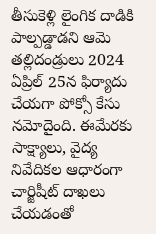తీసుకెళ్లి లైంగిక దాడికి పాల్పడ్డాడని ఆమె తల్లిదండ్రులు 2024 ఏప్రిల్‌ 25న ఫిర్యాదు చేయగా పోక్సో కేసు నమోదైంది. ఈమేరకు సాక్ష్యాలు, వైద్య నివేదికల ఆధారంగా చార్జిషీట్‌ దాఖలు చేయడంతో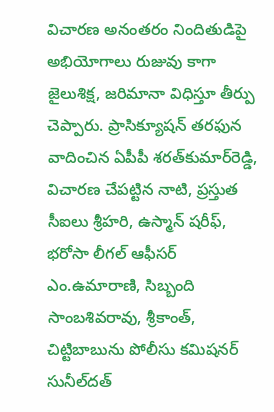విచారణ అనంతరం నిందితుడిపై అభియోగాలు రుజువు కాగా జైలుశిక్ష, జరిమానా విధిస్తూ తీర్పు చెప్పారు. ప్రాసిక్యూషన్‌ తరఫున వాదించిన ఏపీపీ శరత్‌కుమార్‌రెడ్డి, విచారణ చేపట్టిన నాటి, ప్రస్తుత సీఐలు శ్రీహరి, ఉస్మాన్‌ షరీఫ్‌, భరోసా లీగల్‌ ఆఫీసర్‌ ఎం.ఉమారాణి, సిబ్బంది సాంబశివరావు, శ్రీకాంత్‌, చిట్టిబాబును పోలీసు కమిషనర్‌ సునీల్‌దత్‌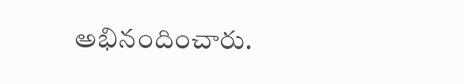అభినందించారు.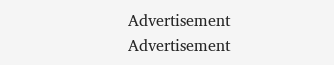Advertisement
Advertisement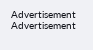Advertisement
Advertisement